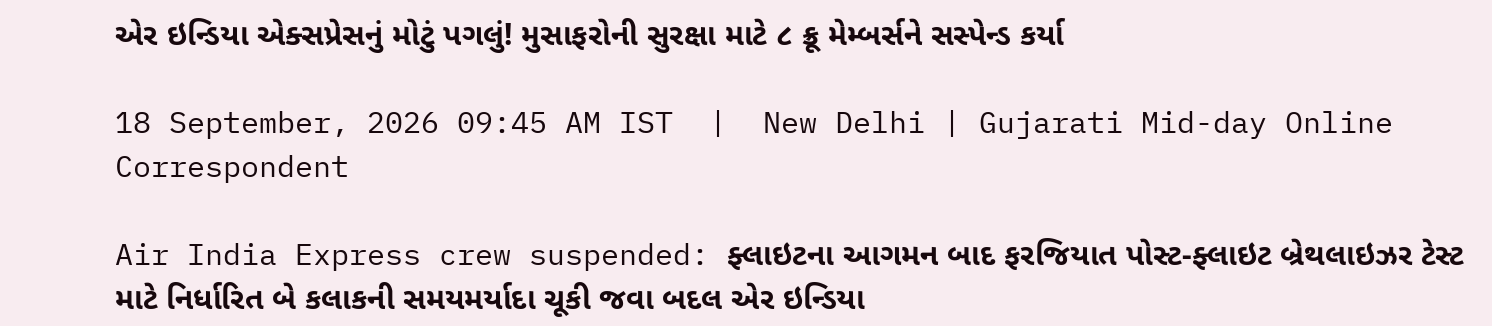એર ઇન્ડિયા એક્સપ્રેસનું મોટું પગલું! મુસાફરોની સુરક્ષા માટે ૮ ક્રૂ મેમ્બર્સને સસ્પેન્ડ કર્યા

18 September, 2026 09:45 AM IST  |  New Delhi | Gujarati Mid-day Online Correspondent

Air India Express crew suspended: ફ્લાઇટના આગમન બાદ ફરજિયાત પોસ્ટ-ફ્લાઇટ બ્રેથલાઇઝર ટેસ્ટ માટે નિર્ધારિત બે કલાકની સમયમર્યાદા ચૂકી જવા બદલ એર ઇન્ડિયા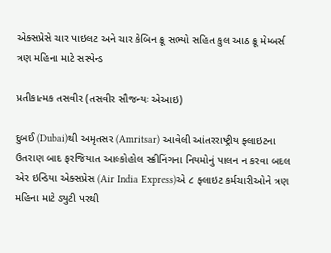એક્સપ્રેસે ચાર પાઇલટ અને ચાર કેબિન ક્રૂ સભ્યો સહિત કુલ આઠ ક્રૂ મેમ્બર્સ ત્રણ મહિના માટે સસ્પેન્ડ

પ્રતીકાત્મક તસવીર (તસવીર સૌજન્યઃ એઆઇ)

દુબઈ (Dubai)થી અમૃતસર (Amritsar) આવેલી આંતરરાષ્ટ્રીય ફ્લાઇટના ઉતરાણ બાદ ફરજિયાત આલ્કોહોલ સ્ક્રીનિંગના નિયમોનું પાલન ન કરવા બદલ એર ઇન્ડિયા એક્સપ્રેસ (Air India Express)એ ૮ ફ્લાઇટ કર્મચારીઓને ત્રણ મહિના માટે ડ્યુટી પરથી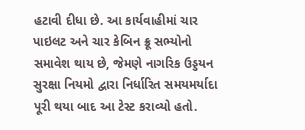હટાવી દીધા છે. આ કાર્યવાહીમાં ચાર પાઇલટ અને ચાર કેબિન ક્રૂ સભ્યોનો સમાવેશ થાય છે, જેમણે નાગરિક ઉડ્ડયન સુરક્ષા નિયમો દ્વારા નિર્ધારિત સમયમર્યાદા પૂરી થયા બાદ આ ટેસ્ટ કરાવ્યો હતો.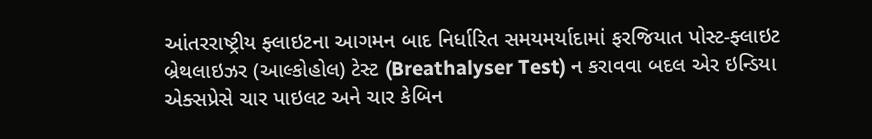આંતરરાષ્ટ્રીય ફ્લાઇટના આગમન બાદ નિર્ધારિત સમયમર્યાદામાં ફરજિયાત પોસ્ટ-ફ્લાઇટ બ્રેથલાઇઝર (આલ્કોહોલ) ટેસ્ટ (Breathalyser Test) ન કરાવવા બદલ એર ઇન્ડિયા એક્સપ્રેસે ચાર પાઇલટ અને ચાર કેબિન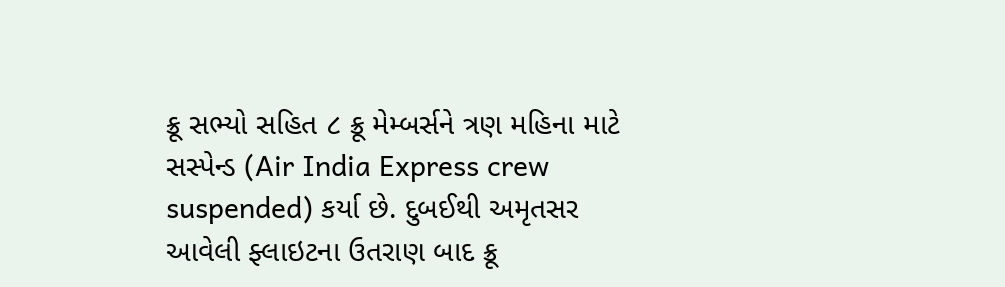ક્રૂ સભ્યો સહિત ૮ ક્રૂ મેમ્બર્સને ત્રણ મહિના માટે સસ્પેન્ડ (Air India Express crew suspended) કર્યા છે. દુબઈથી અમૃતસર આવેલી ફ્લાઇટના ઉતરાણ બાદ ક્રૂ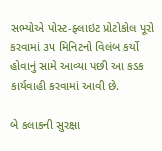સભ્યોએ પોસ્ટ-ફ્લાઇટ પ્રોટોકોલ પૂરો કરવામાં ૩૫ મિનિટનો વિલંબ કર્યો હોવાનું સામે આવ્યા પછી આ કડક કાર્યવાહી કરવામાં આવી છે.

બે કલાકની સુરક્ષા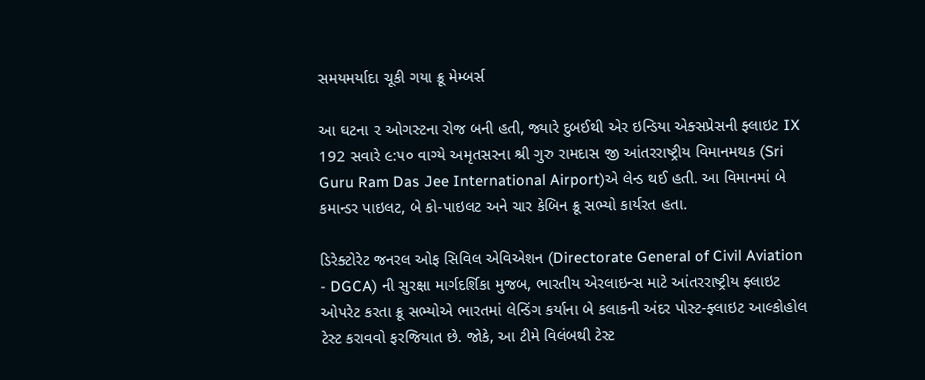સમયમર્યાદા ચૂકી ગયા ક્રૂ મેમ્બર્સ

આ ઘટના ૨ ઓગસ્ટના રોજ બની હતી, જ્યારે દુબઈથી એર ઇન્ડિયા એક્સપ્રેસની ફ્લાઇટ IX 192 સવારે ૯:૫૦ વાગ્યે અમૃતસરના શ્રી ગુરુ રામદાસ જી આંતરરાષ્ટ્રીય વિમાનમથક (Sri Guru Ram Das Jee International Airport)એ લેન્ડ થઈ હતી. આ વિમાનમાં બે કમાન્ડર પાઇલટ, બે કો-પાઇલટ અને ચાર કેબિન ક્રૂ સભ્યો કાર્યરત હતા.

ડિરેક્ટોરેટ જનરલ ઓફ સિવિલ એવિએશન (Directorate General of Civil Aviation - DGCA) ની સુરક્ષા માર્ગદર્શિકા મુજબ, ભારતીય એરલાઇન્સ માટે આંતરરાષ્ટ્રીય ફ્લાઇટ ઓપરેટ કરતા ક્રૂ સભ્યોએ ભારતમાં લેન્ડિંગ કર્યાના બે કલાકની અંદર પોસ્ટ-ફ્લાઇટ આલ્કોહોલ ટેસ્ટ કરાવવો ફરજિયાત છે. જોકે, આ ટીમે વિલંબથી ટેસ્ટ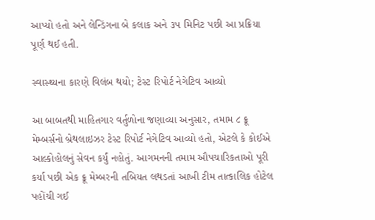આપ્યો હતો અને લેન્ડિંગના બે કલાક અને ૩૫ મિનિટ પછી આ પ્રક્રિયા પૂર્ણ થઈ હતી.

સ્વાસ્થ્યના કારણે વિલંબ થયો; ટેસ્ટ રિપોર્ટ નેગેટિવ આવ્યો

આ બાબતથી માહિતગાર વર્તુળોના જણાવ્યા અનુસાર, તમામ ૮ ક્રૂ મેમ્બર્સનો બ્રેથલાઇઝર ટેસ્ટ રિપોર્ટ નેગેટિવ આવ્યો હતો, એટલે કે કોઈએ આલ્કોહોલનું સેવન કર્યું નહોતું. આગમનની તમામ ઔપચારિકતાઓ પૂરી કર્યા પછી એક ક્રૂ મેમ્બરની તબિયત લથડતાં આખી ટીમ તાત્કાલિક હોટેલ પહોંચી ગઈ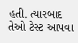હતી. ત્યારબાદ તેઓ ટેસ્ટ આપવા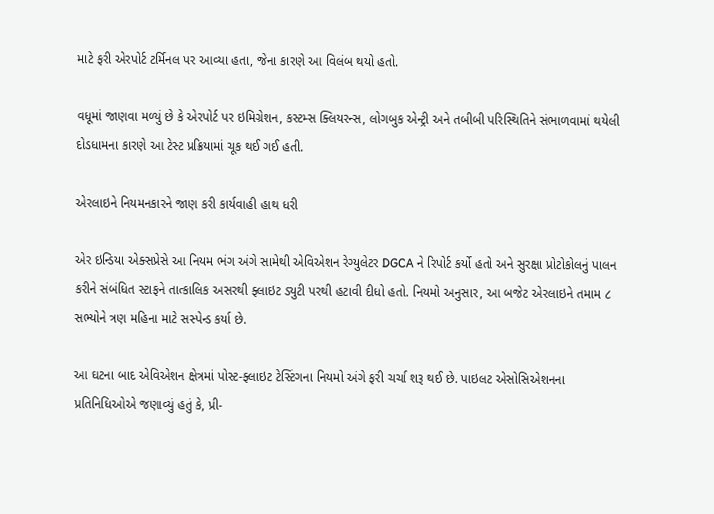માટે ફરી એરપોર્ટ ટર્મિનલ પર આવ્યા હતા, જેના કારણે આ વિલંબ થયો હતો.

વધૂમાં જાણવા મળ્યું છે કે એરપોર્ટ પર ઇમિગ્રેશન, કસ્ટમ્સ ક્લિયરન્સ, લોગબુક એન્ટ્રી અને તબીબી પરિસ્થિતિને સંભાળવામાં થયેલી દોડધામના કારણે આ ટેસ્ટ પ્રક્રિયામાં ચૂક થઈ ગઈ હતી.

એરલાઇને નિયમનકારને જાણ કરી કાર્યવાહી હાથ ધરી

એર ઇન્ડિયા એક્સપ્રેસે આ નિયમ ભંગ અંગે સામેથી એવિએશન રેગ્યુલેટર DGCA ને રિપોર્ટ કર્યો હતો અને સુરક્ષા પ્રોટોકોલનું પાલન કરીને સંબંધિત સ્ટાફને તાત્કાલિક અસરથી ફ્લાઇટ ડ્યુટી પરથી હટાવી દીધો હતો. નિયમો અનુસાર, આ બજેટ એરલાઇને તમામ ૮ સભ્યોને ત્રણ મહિના માટે સસ્પેન્ડ કર્યા છે.

આ ઘટના બાદ એવિએશન ક્ષેત્રમાં પોસ્ટ-ફ્લાઇટ ટેસ્ટિંગના નિયમો અંગે ફરી ચર્ચા શરૂ થઈ છે. પાઇલટ એસોસિએશનના પ્રતિનિધિઓએ જણાવ્યું હતું કે, પ્રી-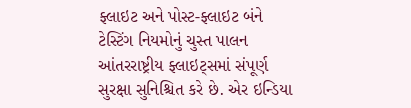ફ્લાઇટ અને પોસ્ટ-ફ્લાઇટ બંને ટેસ્ટિંગ નિયમોનું ચુસ્ત પાલન આંતરરાષ્ટ્રીય ફ્લાઇટ્સમાં સંપૂર્ણ સુરક્ષા સુનિશ્ચિત કરે છે. એર ઇન્ડિયા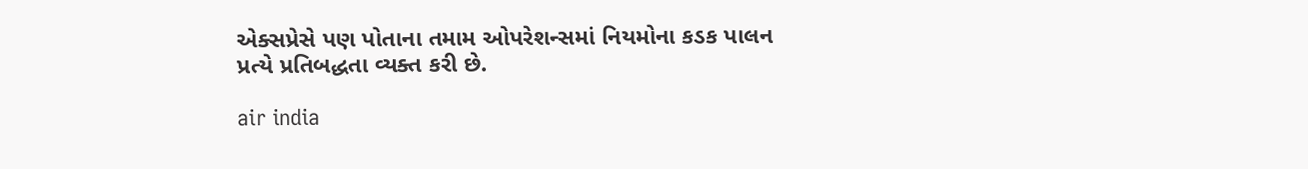એક્સપ્રેસે પણ પોતાના તમામ ઓપરેશન્સમાં નિયમોના કડક પાલન પ્રત્યે પ્રતિબદ્ધતા વ્યક્ત કરી છે.

air india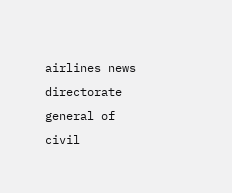airlines news directorate general of civil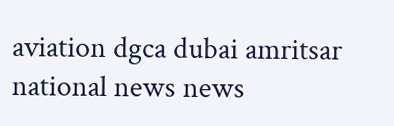aviation dgca dubai amritsar national news news